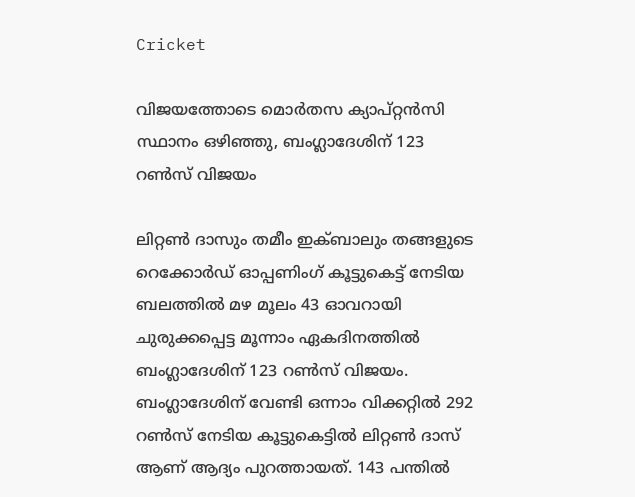Cricket

വിജയത്തോടെ മൊര്‍തസ ക്യാപ്റ്റന്‍സി സ്ഥാനം ഒഴിഞ്ഞു, ബംഗ്ലാദേശിന് 123 റണ്‍സ് വിജയം

ലിറ്റണ്‍ ദാസും തമീം ഇക്ബാലും തങ്ങളുടെ റെക്കോര്‍ഡ് ഓപ്പണിംഗ് കൂട്ടുകെട്ട് നേടിയ ബലത്തില്‍ മഴ മൂലം 43 ഓവറായി ചുരുക്കപ്പെട്ട മൂന്നാം ഏകദിനത്തില്‍ ബംഗ്ലാദേശിന് 123 റണ്‍സ് വിജയം. ബംഗ്ലാദേശിന് വേണ്ടി ഒന്നാം വിക്കറ്റില്‍ 292 റണ്‍സ് നേടിയ കൂട്ടുകെട്ടില്‍ ലിറ്റണ്‍ ദാസ് ആണ് ആദ്യം പുറത്തായത്. 143 പന്തില്‍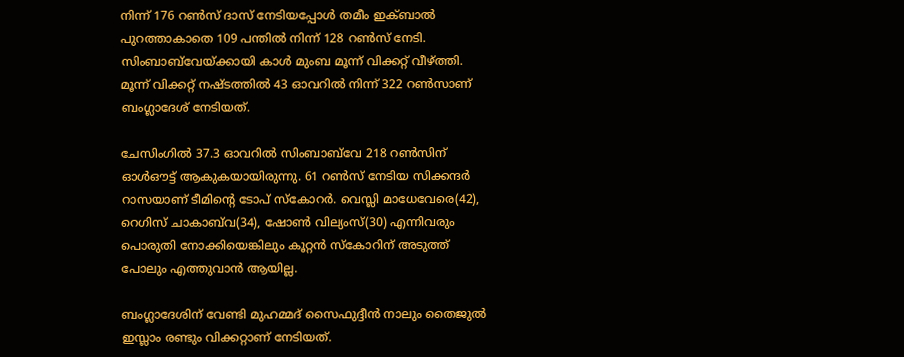നിന്ന് 176 റണ്‍സ് ദാസ് നേടിയപ്പോള്‍ തമീം ഇക്ബാല്‍ പുറത്താകാതെ 109 പന്തില്‍ നിന്ന് 128 റണ്‍സ് നേടി. സിംബാബ്‍വേയ്ക്കായി കാള്‍ മുംബ മൂന്ന് വിക്കറ്റ് വീഴ്ത്തി. മൂന്ന് വിക്കറ്റ് നഷ്ടത്തില്‍ 43 ഓവറില്‍ നിന്ന് 322 റണ്‍സാണ് ബംഗ്ലാദേശ് നേടിയത്.

ചേസിംഗില്‍ 37.3 ഓവറില്‍ സിംബാബ്‍വേ 218 റണ്‍സിന് ഓള്‍ഔട്ട് ആകുകയായിരുന്നു. 61 റണ്‍സ് നേടിയ സിക്കന്ദര്‍ റാസയാണ് ടീമിന്റെ ടോപ് സ്കോറര്‍. വെസ്ലി മാധേവേരെ(42), റെഗിസ് ചാകാബ്‍വ(34), ഷോണ്‍ വില്യംസ്(30) എന്നിവരും പൊരുതി നോക്കിയെങ്കിലും കൂറ്റന്‍ സ്കോറിന് അടുത്ത് പോലും എത്തുവാന്‍ ആയില്ല.

ബംഗ്ലാദേശിന് വേണ്ടി മുഹമ്മദ് സൈഫുദ്ദീന്‍ നാലും തൈജുല്‍ ഇസ്ലാം രണ്ടും വിക്കറ്റാണ് നേടിയത്.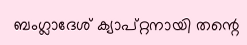ബംഗ്ലാദേശ് ക്യാപ്റ്റനായി തന്റെ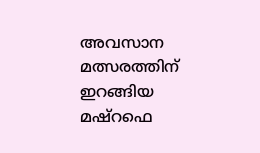അവസാന മത്സരത്തിന് ഇറങ്ങിയ മഷ്റഫെ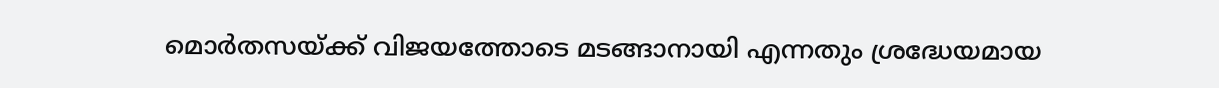മൊര്‍തസയ്ക്ക് വിജയത്തോടെ മടങ്ങാനായി എന്നതും ശ്രദ്ധേയമായ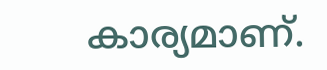കാര്യമാണ്.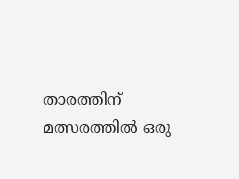താരത്തിന് മത്സരത്തില്‍ ഒരു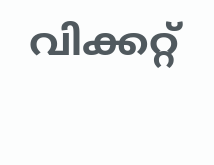വിക്കറ്റ്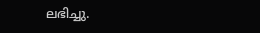ലഭിച്ചു.